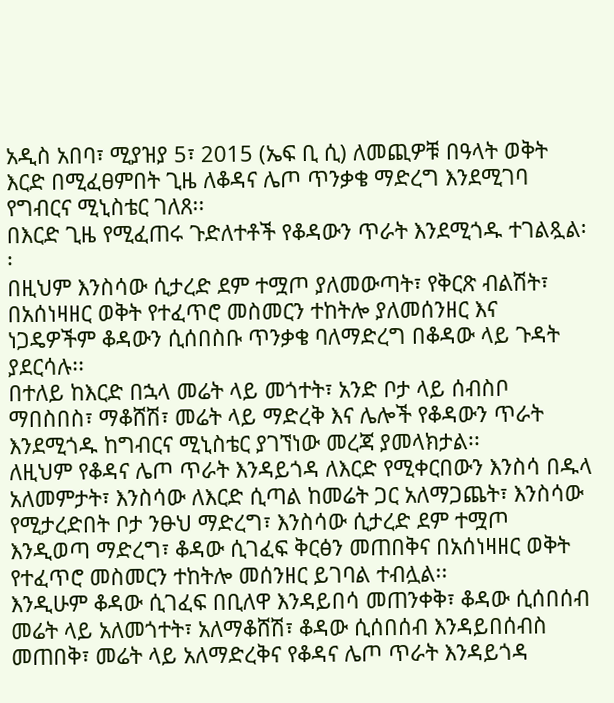አዲስ አበባ፣ ሚያዝያ 5፣ 2015 (ኤፍ ቢ ሲ) ለመጪዎቹ በዓላት ወቅት እርድ በሚፈፀምበት ጊዜ ለቆዳና ሌጦ ጥንቃቄ ማድረግ እንደሚገባ የግብርና ሚኒስቴር ገለጸ፡፡
በእርድ ጊዜ የሚፈጠሩ ጉድለተቶች የቆዳውን ጥራት እንደሚጎዱ ተገልጿል፡፡
በዚህም እንስሳው ሲታረድ ደም ተሟጦ ያለመውጣት፣ የቅርጽ ብልሽት፣ በአሰነዛዘር ወቅት የተፈጥሮ መስመርን ተከትሎ ያለመሰንዘር እና ነጋዴዎችም ቆዳውን ሲሰበስቡ ጥንቃቄ ባለማድረግ በቆዳው ላይ ጉዳት ያደርሳሉ፡፡
በተለይ ከእርድ በኋላ መሬት ላይ መጎተት፣ አንድ ቦታ ላይ ሰብስቦ ማበስበስ፣ ማቆሸሽ፣ መሬት ላይ ማድረቅ እና ሌሎች የቆዳውን ጥራት እንደሚጎዱ ከግብርና ሚኒስቴር ያገኘነው መረጃ ያመላክታል፡፡
ለዚህም የቆዳና ሌጦ ጥራት እንዳይጎዳ ለእርድ የሚቀርበውን እንስሳ በዱላ አለመምታት፣ እንስሳው ለእርድ ሲጣል ከመሬት ጋር አለማጋጨት፣ እንስሳው የሚታረድበት ቦታ ንፁህ ማድረግ፣ እንስሳው ሲታረድ ደም ተሟጦ እንዲወጣ ማድረግ፣ ቆዳው ሲገፈፍ ቅርፅን መጠበቅና በአሰነዛዘር ወቅት የተፈጥሮ መስመርን ተከትሎ መሰንዘር ይገባል ተብሏል፡፡
እንዲሁም ቆዳው ሲገፈፍ በቢለዋ እንዳይበሳ መጠንቀቅ፣ ቆዳው ሲሰበሰብ መሬት ላይ አለመጎተት፣ አለማቆሸሽ፣ ቆዳው ሲሰበሰብ እንዳይበሰብስ መጠበቅ፣ መሬት ላይ አለማድረቅና የቆዳና ሌጦ ጥራት እንዳይጎዳ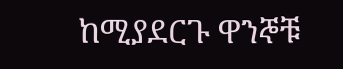ከሚያደርጉ ዋንኞቹ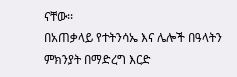ናቸው፡፡
በአጠቃላይ የተትንሳኤ እና ሌሎች በዓላትን ምክንያት በማድረግ እርድ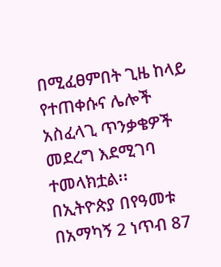በሚፈፀምበት ጊዜ ከላይ የተጠቀሱና ሌሎች አስፈላጊ ጥንቃቄዎች መደረግ እደሚገባ ተመላክቷል፡፡
በኢትዮጵያ በየዓመቱ በአማካኝ 2 ነጥብ 87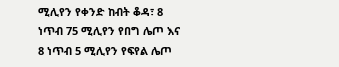ሚሊየን የቀንድ ከብት ቆዳ፣ 8 ነጥብ 75 ሚሊየን የበግ ሌጦ እና 8 ነጥብ 5 ሚሊየን የፍየል ሌጦ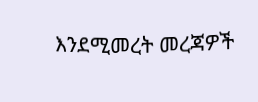እንደሚመረት መረጃዎች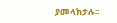ያመላክታሉ፡፡